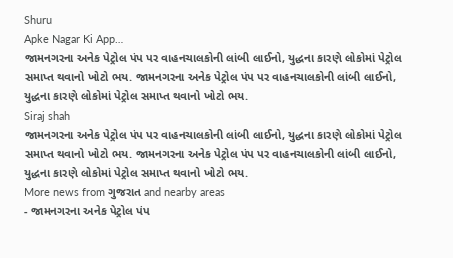Shuru
Apke Nagar Ki App…
જામનગરના અનેક પેટ્રોલ પંપ પર વાહનચાલકોની લાંબી લાઈનો, યુદ્ધના કારણે લોકોમાં પેટ્રોલ સમાપ્ત થવાનો ખોટો ભય. જામનગરના અનેક પેટ્રોલ પંપ પર વાહનચાલકોની લાંબી લાઈનો, યુદ્ધના કારણે લોકોમાં પેટ્રોલ સમાપ્ત થવાનો ખોટો ભય.
Siraj shah
જામનગરના અનેક પેટ્રોલ પંપ પર વાહનચાલકોની લાંબી લાઈનો, યુદ્ધના કારણે લોકોમાં પેટ્રોલ સમાપ્ત થવાનો ખોટો ભય. જામનગરના અનેક પેટ્રોલ પંપ પર વાહનચાલકોની લાંબી લાઈનો, યુદ્ધના કારણે લોકોમાં પેટ્રોલ સમાપ્ત થવાનો ખોટો ભય.
More news from ગુજરાત and nearby areas
- જામનગરના અનેક પેટ્રોલ પંપ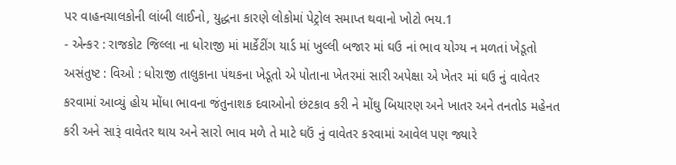પર વાહનચાલકોની લાંબી લાઈનો, યુદ્ધના કારણે લોકોમાં પેટ્રોલ સમાપ્ત થવાનો ખોટો ભય.1
- એન્કર : રાજકોટ જિલ્લા ના ધોરાજી માં માર્કેટીંગ યાર્ડ માં ખુલ્લી બજાર માં ઘઉ નાં ભાવ યોગ્ય ન મળતાં ખેડૂતો અસંતુષ્ટ : વિઓ : ધોરાજી તાલુકાના પંથકના ખેડૂતો એ પોતાના ખેતરમાં સારી અપેક્ષા એ ખેતર માં ઘઉ નું વાવેતર કરવામાં આવ્યું હોય મોંધા ભાવના જંતુનાશક દવાઓનો છંટકાવ કરી ને મોંઘુ બિયારણ અને ખાતર અને તનતોડ મહેનત કરી અને સારૂં વાવેતર થાય અને સારો ભાવ મળે તે માટે ઘઉં નું વાવેતર કરવામાં આવેલ પણ જ્યારે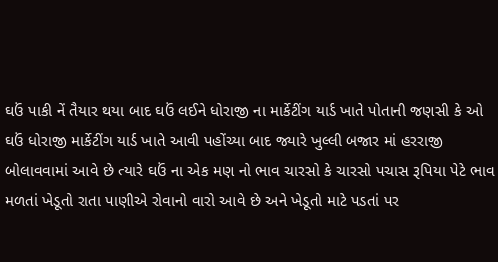ઘઉં પાકી નેં તૈયાર થયા બાદ ઘઉં લઈને ધોરાજી ના માર્કેટીંગ યાર્ડ ખાતે પોતાની જણસી કે ઓ ઘઉં ધોરાજી માર્કેટીંગ યાર્ડ ખાતે આવી પહોંચ્યા બાદ જ્યારે ખુલ્લી બજાર માં હરરાજી બોલાવવામાં આવે છે ત્યારે ઘઉં ના એક મણ નો ભાવ ચારસો કે ચારસો પચાસ રૂપિયા પેટે ભાવ મળતાં ખેડૂતો રાતા પાણીએ રોવાનો વારો આવે છે અને ખેડૂતો માટે પડતાં પર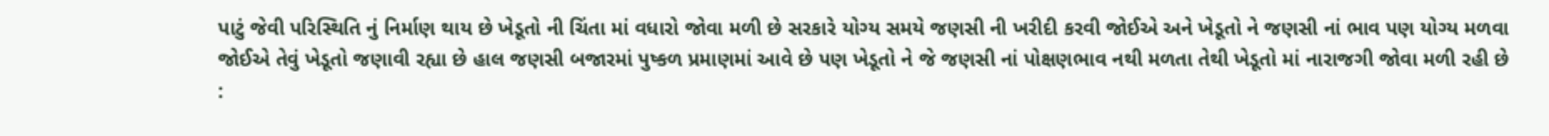પાટું જેવી પરિસ્થિતિ નું નિર્માણ થાય છે ખેડૂતો ની ચિંતા માં વધારો જોવા મળી છે સરકારે યોગ્ય સમયે જણસી ની ખરીદી કરવી જોઈએ અને ખેડૂતો ને જણસી નાં ભાવ પણ યોગ્ય મળવા જોઈએ તેવું ખેડૂતો જણાવી રહ્યા છે હાલ જણસી બજારમાં પુષ્કળ પ્રમાણમાં આવે છે પણ ખેડૂતો ને જે જણસી નાં પોક્ષણભાવ નથી મળતા તેથી ખેડૂતો માં નારાજગી જોવા મળી રહી છે :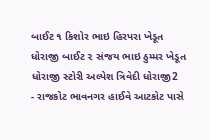બાઈટ ૧ કિશોર ભાઇ હિરપરા ખેડૂત ધોરાજી બાઈટ ૨ સંજય ભાઇ ઠુમ્મર ખેડૂત ધોરાજી સ્ટોરી અલ્પેશ ત્રિવેદી ધોરાજી2
- રાજકોટ ભાવનગર હાઈવે આટકોટ પાસે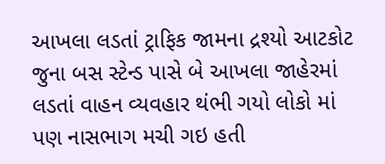આખલા લડતાં ટ્રાફિક જામના દ્રશ્યો આટકોટ જુના બસ સ્ટેન્ડ પાસે બે આખલા જાહેરમાં લડતાં વાહન વ્યવહાર થંભી ગયો લોકો માં પણ નાસભાગ મચી ગઇ હતી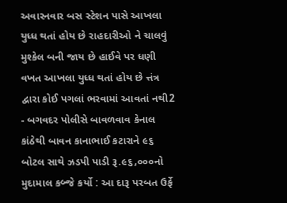અવારનવાર બસ સ્ટેશન પાસે આખલા યુધ્ધ થતાં હોય છે રાહદારીઓ ને ચાલવું મુશ્કેલ બની જાય છે હાઈવે પર ધણી વખત આખલા યુધ્ધ થતાં હોય છે ત્તંત્ર દ્વારા કોઈ પગલાં ભરવામાં આવતાં નથી2
- બગવદર પોલીસે બાવળવાવ કેનાલ કાંઠેથી બાવન કાનાભાઈ કટારાને ૯૬ બોટલ સાથે ઝડપી પાડી રૂ.૯૬,૦૦૦નો મુદામાલ કબ્જે કર્યો : આ દારૂ પરબત ઉર્ફે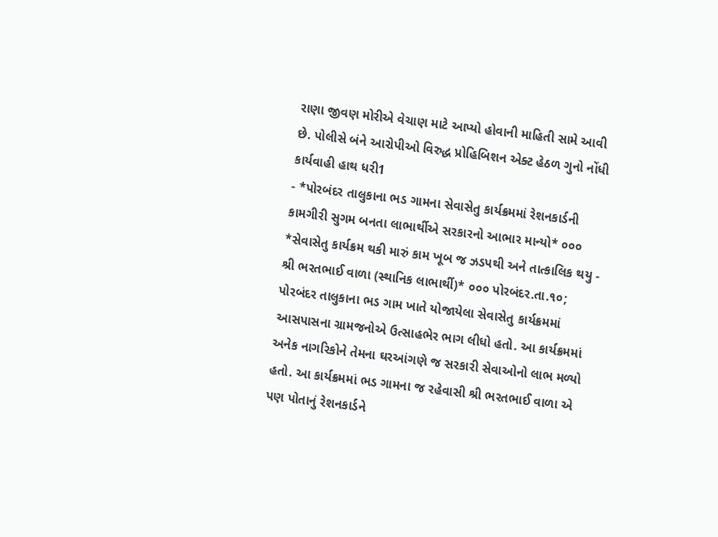રાણા જીવણ મોરીએ વેચાણ માટે આપ્યો હોવાની માહિતી સામે આવી છે. પોલીસે બંને આરોપીઓ વિરુદ્ધ પ્રોહિબિશન એક્ટ હેઠળ ગુનો નોંધી કાર્યવાહી હાથ ધરી1
- *પોરબંદર તાલુકાના ભડ ગામના સેવાસેતુ કાર્યક્રમમાં રેશનકાર્ડની કામગીરી સુગમ બનતા લાભાર્થીએ સરકારનો આભાર માન્યો* ૦૦૦ *સેવાસેતુ કાર્યક્રમ થકી મારું કામ ખૂબ જ ઝડપથી અને તાત્કાલિક થયુ - શ્રી ભરતભાઈ વાળા (સ્થાનિક લાભાર્થી)* ૦૦૦ પોરબંદર.તા.૧૦; પોરબંદર તાલુકાના ભડ ગામ ખાતે યોજાયેલા સેવાસેતુ કાર્યક્રમમાં આસપાસના ગ્રામજનોએ ઉત્સાહભેર ભાગ લીધો હતો. આ કાર્યક્રમમાં અનેક નાગરિકોને તેમના ઘરઆંગણે જ સરકારી સેવાઓનો લાભ મળ્યો હતો. આ કાર્યક્રમમાં ભડ ગામના જ રહેવાસી શ્રી ભરતભાઈ વાળા એ પણ પોતાનું રેશનકાર્ડને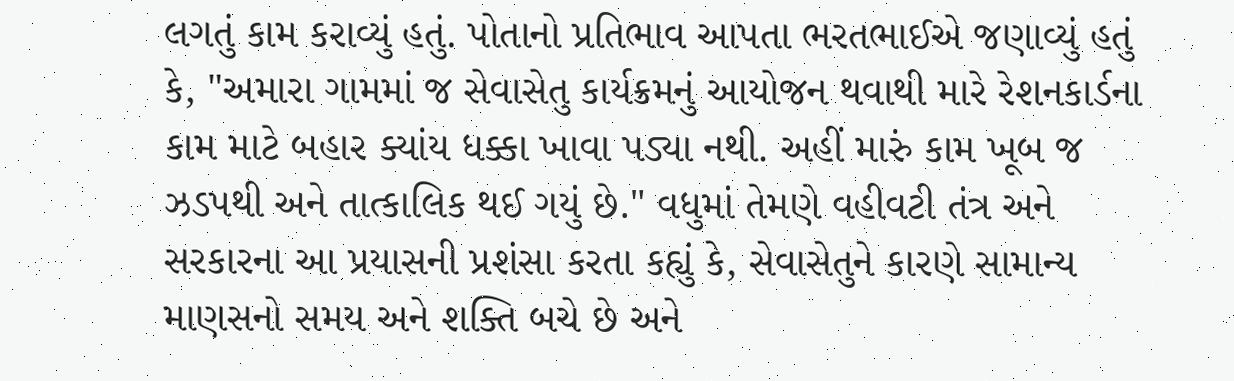લગતું કામ કરાવ્યું હતું. પોતાનો પ્રતિભાવ આપતા ભરતભાઈએ જણાવ્યું હતું કે, "અમારા ગામમાં જ સેવાસેતુ કાર્યક્રમનું આયોજન થવાથી મારે રેશનકાર્ડના કામ માટે બહાર ક્યાંય ધક્કા ખાવા પડ્યા નથી. અહીં મારું કામ ખૂબ જ ઝડપથી અને તાત્કાલિક થઈ ગયું છે." વધુમાં તેમણે વહીવટી તંત્ર અને સરકારના આ પ્રયાસની પ્રશંસા કરતા કહ્યું કે, સેવાસેતુને કારણે સામાન્ય માણસનો સમય અને શક્તિ બચે છે અને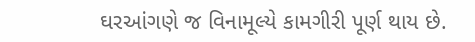ઘરઆંગણે જ વિનામૂલ્યે કામગીરી પૂર્ણ થાય છે.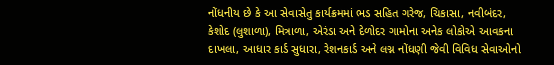નોંધનીય છે કે આ સેવાસેતુ કાર્યક્રમમાં ભડ સહિત ગરેજ, ચિકાસા, નવીબંદર, કેશોદ (લુશાળા), મિત્રાળા, એરંડા અને દેળોદર ગામોના અનેક લોકોએ આવકના દાખલા, આધાર કાર્ડ સુધારા, રેશનકાર્ડ અને લગ્ન નોંધણી જેવી વિવિધ સેવાઓનો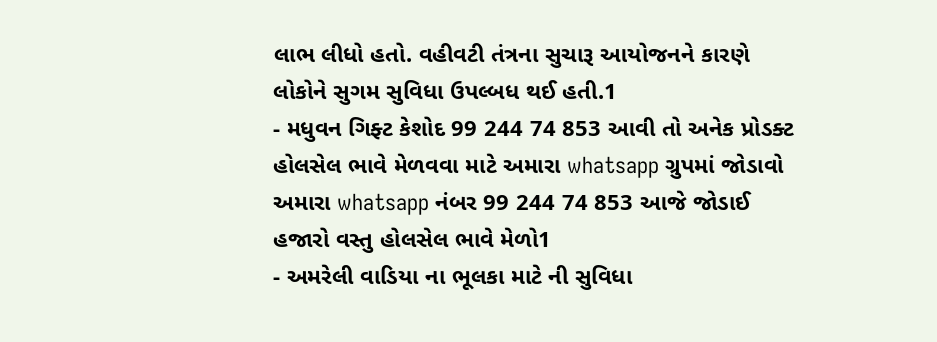લાભ લીધો હતો. વહીવટી તંત્રના સુચારૂ આયોજનને કારણે લોકોને સુગમ સુવિધા ઉપલ્બધ થઈ હતી.1
- મધુવન ગિફ્ટ કેશોદ 99 244 74 853 આવી તો અનેક પ્રોડક્ટ હોલસેલ ભાવે મેળવવા માટે અમારા whatsapp ગ્રુપમાં જોડાવો અમારા whatsapp નંબર 99 244 74 853 આજે જોડાઈ હજારો વસ્તુ હોલસેલ ભાવે મેળો1
- અમરેલી વાડિયા ના ભૂલકા માટે ની સુવિધા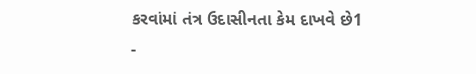કરવાંમાં તંત્ર ઉદાસીનતા કેમ દાખવે છે1
-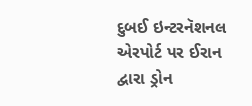દુબઈ ઇન્ટરનૅશનલ એરપોર્ટ પર ઈરાન દ્વારા ડ્રોન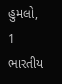હુમલો, 1 ભારતીય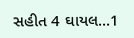સહીત 4 ઘાયલ...1